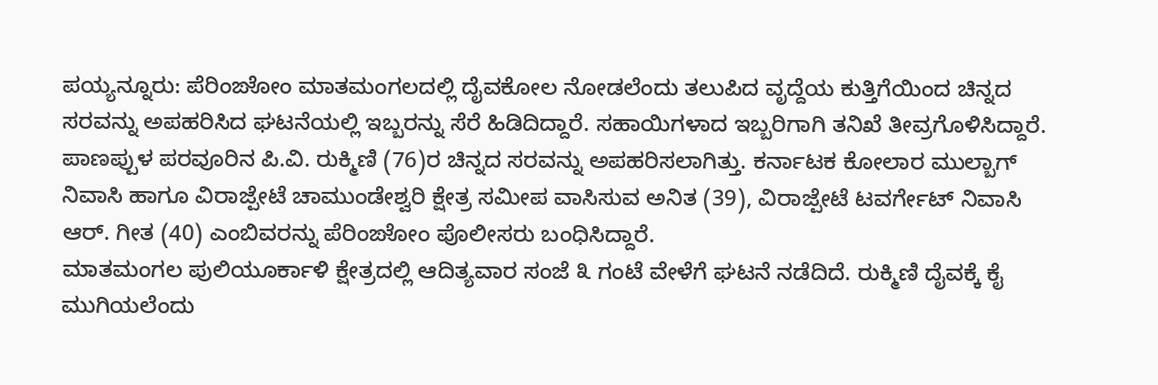ಪಯ್ಯನ್ನೂರು: ಪೆರಿಂಙೋಂ ಮಾತಮಂಗಲದಲ್ಲಿ ದೈವಕೋಲ ನೋಡಲೆಂದು ತಲುಪಿದ ವೃದ್ದೆಯ ಕುತ್ತಿಗೆಯಿಂದ ಚಿನ್ನದ ಸರವನ್ನು ಅಪಹರಿಸಿದ ಘಟನೆಯಲ್ಲಿ ಇಬ್ಬರನ್ನು ಸೆರೆ ಹಿಡಿದಿದ್ದಾರೆ. ಸಹಾಯಿಗಳಾದ ಇಬ್ಬರಿಗಾಗಿ ತನಿಖೆ ತೀವ್ರಗೊಳಿಸಿದ್ದಾರೆ. ಪಾಣಪ್ಪುಳ ಪರವೂರಿನ ಪಿ.ವಿ. ರುಕ್ಮಿಣಿ (76)ರ ಚಿನ್ನದ ಸರವನ್ನು ಅಪಹರಿಸಲಾಗಿತ್ತು. ಕರ್ನಾಟಕ ಕೋಲಾರ ಮುಲ್ಬಾಗ್ ನಿವಾಸಿ ಹಾಗೂ ವಿರಾಜ್ಪೇಟೆ ಚಾಮುಂಡೇಶ್ವರಿ ಕ್ಷೇತ್ರ ಸಮೀಪ ವಾಸಿಸುವ ಅನಿತ (39), ವಿರಾಜ್ಪೇಟೆ ಟವರ್ಗೇಟ್ ನಿವಾಸಿ ಆರ್. ಗೀತ (40) ಎಂಬಿವರನ್ನು ಪೆರಿಂಙೋಂ ಪೊಲೀಸರು ಬಂಧಿಸಿದ್ದಾರೆ.
ಮಾತಮಂಗಲ ಪುಲಿಯೂರ್ಕಾಳಿ ಕ್ಷೇತ್ರದಲ್ಲಿ ಆದಿತ್ಯವಾರ ಸಂಜೆ ೩ ಗಂಟೆ ವೇಳೆಗೆ ಘಟನೆ ನಡೆದಿದೆ. ರುಕ್ಮಿಣಿ ದೈವಕ್ಕೆ ಕೈ ಮುಗಿಯಲೆಂದು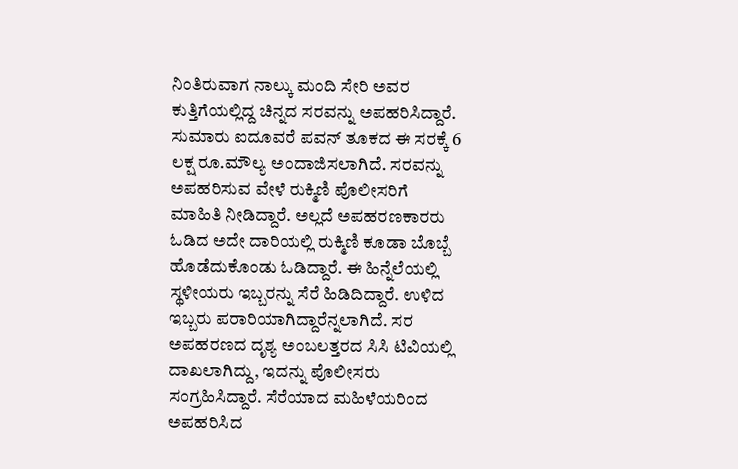ನಿಂತಿರುವಾಗ ನಾಲ್ಕು ಮಂದಿ ಸೇರಿ ಅವರ ಕುತ್ತಿಗೆಯಲ್ಲಿದ್ದ ಚಿನ್ನದ ಸರವನ್ನು ಅಪಹರಿಸಿದ್ದಾರೆ. ಸುಮಾರು ಐದೂವರೆ ಪವನ್ ತೂಕದ ಈ ಸರಕ್ಕೆ 6 ಲಕ್ಷ ರೂ.ಮೌಲ್ಯ ಅಂದಾಜಿಸಲಾಗಿದೆ. ಸರವನ್ನು ಅಪಹರಿಸುವ ವೇಳೆ ರುಕ್ಮಿಣಿ ಪೊಲೀಸರಿಗೆ ಮಾಹಿತಿ ನೀಡಿದ್ದಾರೆ. ಅಲ್ಲದೆ ಅಪಹರಣಕಾರರು ಓಡಿದ ಅದೇ ದಾರಿಯಲ್ಲಿ ರುಕ್ಮಿಣಿ ಕೂಡಾ ಬೊಬ್ಬೆ ಹೊಡೆದುಕೊಂಡು ಓಡಿದ್ದಾರೆ. ಈ ಹಿನ್ನೆಲೆಯಲ್ಲಿ ಸ್ಥಳೀಯರು ಇಬ್ಬರನ್ನು ಸೆರೆ ಹಿಡಿದಿದ್ದಾರೆ. ಉಳಿದ ಇಬ್ಬರು ಪರಾರಿಯಾಗಿದ್ದಾರೆನ್ನಲಾಗಿದೆ. ಸರ ಅಪಹರಣದ ದೃಶ್ಯ ಅಂಬಲತ್ತರದ ಸಿಸಿ ಟಿವಿಯಲ್ಲಿ ದಾಖಲಾಗಿದ್ದು, ಇದನ್ನು ಪೊಲೀಸರು ಸಂಗ್ರಹಿಸಿದ್ದಾರೆ. ಸೆರೆಯಾದ ಮಹಿಳೆಯರಿಂದ ಅಪಹರಿಸಿದ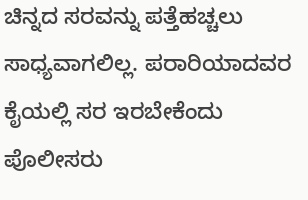ಚಿನ್ನದ ಸರವನ್ನು ಪತ್ತೆಹಚ್ಚಲು ಸಾಧ್ಯವಾಗಲಿಲ್ಲ. ಪರಾರಿಯಾದವರ ಕೈಯಲ್ಲಿ ಸರ ಇರಬೇಕೆಂದು ಪೊಲೀಸರು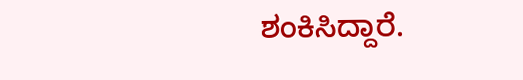ಶಂಕಿಸಿದ್ದಾರೆ.